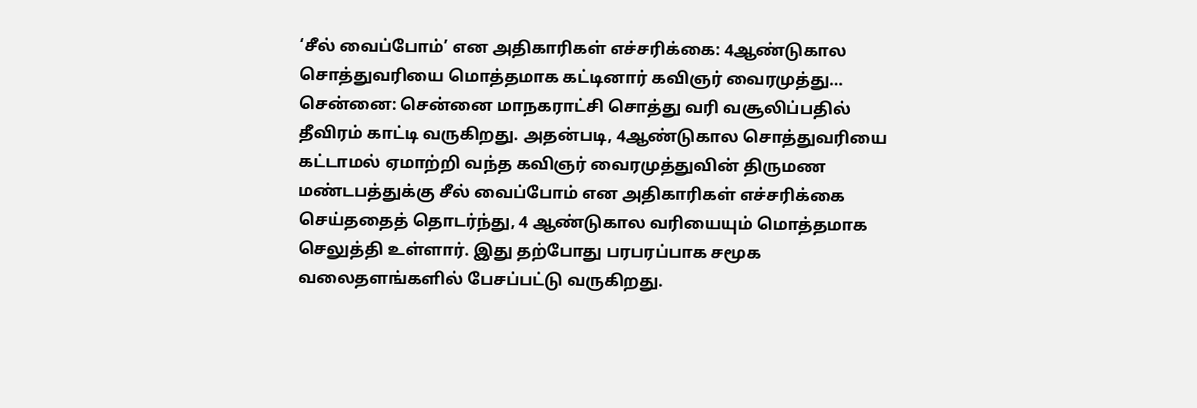‘சீல் வைப்போம்’ என அதிகாரிகள் எச்சரிக்கை: 4ஆண்டுகால சொத்துவரியை மொத்தமாக கட்டினார் கவிஞர் வைரமுத்து…
சென்னை: சென்னை மாநகராட்சி சொத்து வரி வசூலிப்பதில் தீவிரம் காட்டி வருகிறது. அதன்படி, 4ஆண்டுகால சொத்துவரியை கட்டாமல் ஏமாற்றி வந்த கவிஞர் வைரமுத்துவின் திருமண மண்டபத்துக்கு சீல் வைப்போம் என அதிகாரிகள் எச்சரிக்கை செய்ததைத் தொடர்ந்து, 4 ஆண்டுகால வரியையும் மொத்தமாக செலுத்தி உள்ளார். இது தற்போது பரபரப்பாக சமூக வலைதளங்களில் பேசப்பட்டு வருகிறது.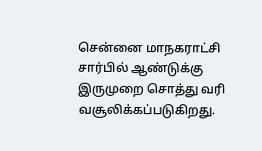சென்னை மாநகராட்சி சார்பில் ஆண்டுக்கு இருமுறை சொத்து வரி வசூலிக்கப்படுகிறது.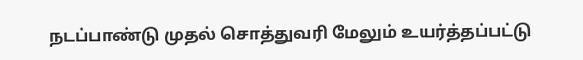நடப்பாண்டு முதல் சொத்துவரி மேலும் உயர்த்தப்பட்டு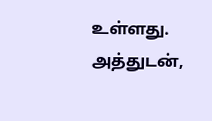உள்ளது. அத்துடன்,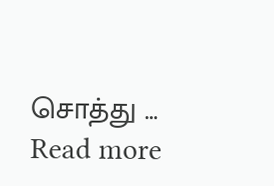சொத்து … Read more